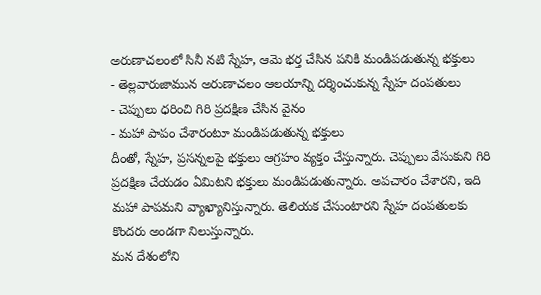అరుణాచలంలో సినీ నటి స్నేహ, ఆమె భర్త చేసిన పనికి మండిపడుతున్న భక్తులు
- తెల్లవారుజామున అరుణాచలం ఆలయాన్ని దర్శించుకున్న స్నేహ దంపతులు
- చెప్పులు ధరించి గిరి ప్రదక్షిణ చేసిన వైనం
- మహా పాపం చేశారంటూ మండిపడుతున్న భక్తులు
దీంతో, స్నేహ, ప్రసన్నలపై భక్తులు ఆగ్రహం వ్యక్తం చేస్తున్నారు. చెప్పులు వేసుకుని గిరి ప్రదక్షిణ చేయడం ఏమిటని భక్తులు మండిపడుతున్నారు. అపచారం చేశారని, ఇది మహా పాపమని వ్యాఖ్యానిస్తున్నారు. తెలియక చేసుంటారని స్నేహ దంపతులకు కొందరు అండగా నిలుస్తున్నారు.
మన దేశంలోని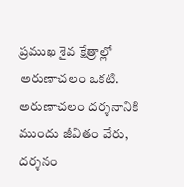ప్రముఖ శైవ క్షేత్రాల్లో అరుణాచలం ఒకటి. అరుణాచలం దర్శనానికి ముందు జీవితం వేరు, దర్శనం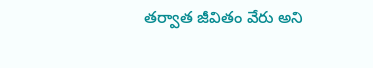తర్వాత జీవితం వేరు అని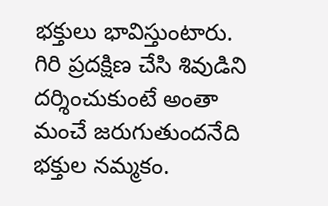భక్తులు భావిస్తుంటారు. గిరి ప్రదక్షిణ చేసి శివుడిని దర్శించుకుంటే అంతా మంచే జరుగుతుందనేది భక్తుల నమ్మకం.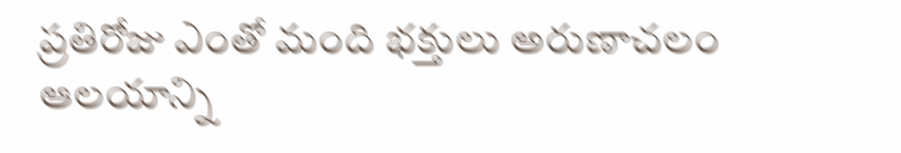ప్రతిరోజు ఎంతో మంది భక్తులు అరుణాచలం ఆలయాన్ని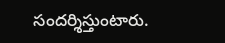సందర్శిస్తుంటారు.